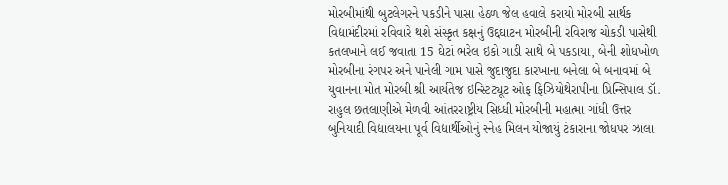મોરબીમાંથી બુટલેગરને પકડીને પાસા હેઠળ જેલ હવાલે કરાયો મોરબી સાર્થક વિદ્યામંદીરમાં રવિવારે થશે સંસ્કૃત કક્ષનું ઉદ્દઘાટન મોરબીની રવિરાજ ચોકડી પાસેથી કતલખાને લઈ જવાતા 15 ઘેટાં ભરેલ ઇકો ગાડી સાથે બે પકડાયા, બેની શોધખોળ મોરબીના રંગપર અને પાનેલી ગામ પાસે જુદાજુદા કારખાના બનેલા બે બનાવમાં બે યુવાનના મોત મોરબી શ્રી આર્યતેજ ઇન્સ્ટિટ્યૂટ ઓફ ફિઝિયોથેરાપીના પ્રિન્સિપાલ ડૉ. રાહુલ છતલાણીએ મેળવી આંતરરાષ્ટ્રીય સિધ્ધી મોરબીની મહાત્મા ગાંધી ઉત્તર બુનિયાદી વિદ્યાલયના પૂર્વ વિદ્યાર્થીઓનું સ્નેહ મિલન યોજાયું ટંકારાના જોધપર ઝાલા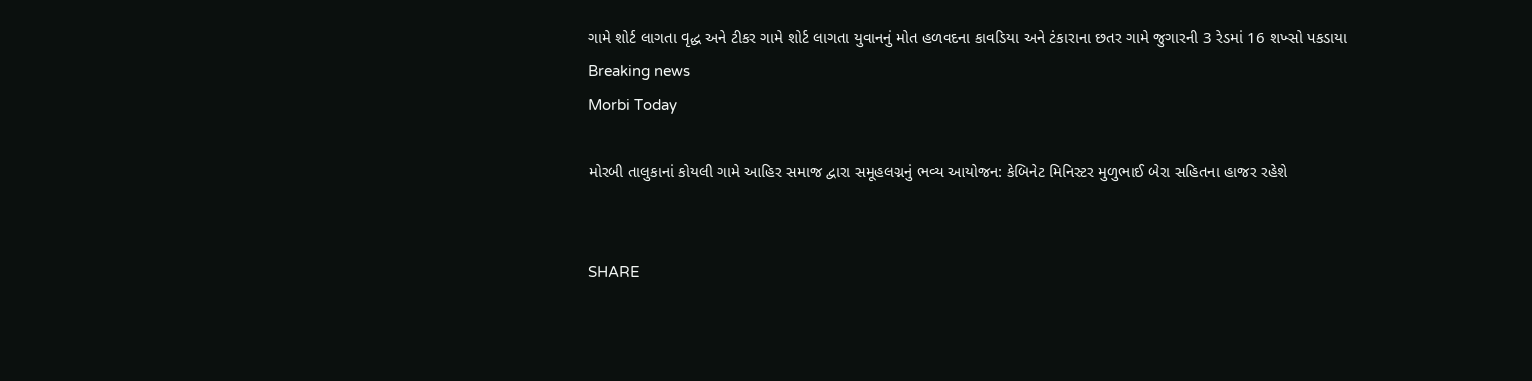ગામે શોર્ટ લાગતા વૃદ્ધ અને ટીકર ગામે શોર્ટ લાગતા યુવાનનું મોત હળવદના કાવડિયા અને ટંકારાના છતર ગામે જુગારની 3 રેડમાં 16 શખ્સો પકડાયા
Breaking news
Morbi Today

મોરબી તાલુકાનાં કોયલી ગામે આહિર સમાજ દ્વારા સમૂહલગ્નનું ભવ્ય આયોજન: કેબિનેટ મિનિસ્ટર મુળુભાઈ બેરા સહિતના હાજર રહેશે


SHARE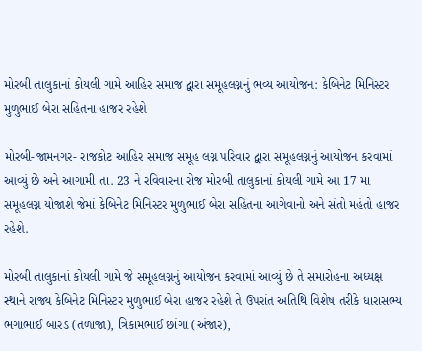મોરબી તાલુકાનાં કોયલી ગામે આહિર સમાજ દ્વારા સમૂહલગ્નનું ભવ્ય આયોજન: કેબિનેટ મિનિસ્ટર મુળુભાઈ બેરા સહિતના હાજર રહેશે

મોરબી-જામનગર- રાજકોટ આહિર સમાજ સમૂહ લગ્ન પરિવાર દ્વારા સમૂહલગ્નનું આયોજન કરવામાં આવ્યું છે અને આગામી તા. 23 ને રવિવારના રોજ મોરબી તાલુકાનાં કોયલી ગામે આ 17 મા સમૂહલગ્ન યોજાશે જેમાં કેબિનેટ મિનિસ્ટર મુળુભાઈ બેરા સહિતના આગેવાનો અને સંતો મહંતો હાજર રહેશે.

મોરબી તાલુકાનાં કોયલી ગામે જે સમૂહલગ્નનું આયોજન કરવામાં આવ્યું છે તે સમારોહના અધ્યક્ષ સ્થાને રાજ્ય કેબિનેટ મિનિસ્ટર મુળુભાઈ બેરા હાજર રહેશે તે ઉપરાંત અતિથિ વિશેષ તરીકે ધારાસભ્ય ભગાભાઈ બારડ (તળાજા), ત્રિકામભાઈ છાંગા (અંજાર),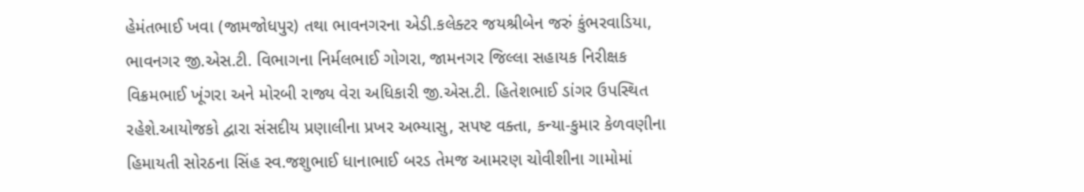હેમંતભાઈ ખવા (જામજોધપુર) તથા ભાવનગરના એડી.કલેક્ટર જયશ્રીબેન જરું કુંભરવાડિયા, ભાવનગર જી.એસ.ટી. વિભાગના નિર્મલભાઈ ગોગરા, જામનગર જિલ્લા સહાયક નિરીક્ષક વિક્રમભાઈ ખૂંગરા અને મોરબી રાજ્ય વેરા અધિકારી જી.એસ.ટી. હિતેશભાઈ ડાંગર ઉપસ્થિત રહેશે.આયોજકો દ્વારા સંસદીય પ્રણાલીના પ્રખર અભ્યાસુ, સપષ્ટ વક્તા, કન્યા-કુમાર કેળવણીના હિમાયતી સોરઠના સિંહ સ્વ.જશુભાઈ ધાનાભાઈ બરડ તેમજ આમરણ ચોવીશીના ગામોમાં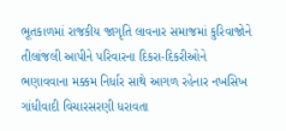ભૂતકાળમાં રાજકીય જાગૃતિ લાવનાર સમાજમાં કુરિવાજોને તીલાંજલી આપીને પરિવારના દિકરા-દિકરીઓને ભણાવવાના મક્કમ નિર્ધાર સાથે આગળ રહેનાર નખસિખ ગાંધીવાદી વિચારસરણી ધરાવતા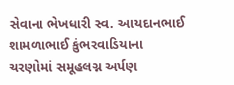સેવાના ભેખધારી સ્વ. આયદાનભાઈ શામળાભાઈ કુંભરવાડિયાના ચરણોમાં સમૂહલગ્ન અર્પણ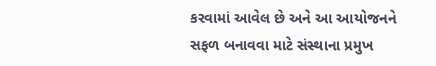કરવામાં આવેલ છે અને આ આયોજનને સફળ બનાવવા માટે સંસ્થાના પ્રમુખ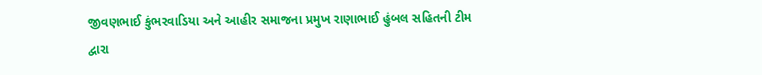જીવણભાઈ કુંભરવાડિયા અને આહીર સમાજના પ્રમુખ રાણાભાઈ હુંબલ સહિતની ટીમ દ્વારા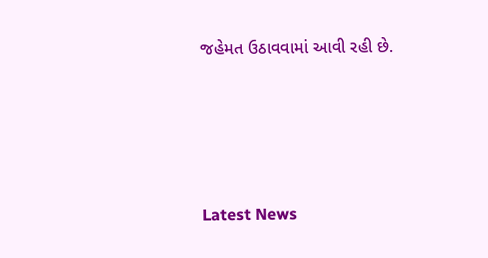જહેમત ઉઠાવવામાં આવી રહી છે.






Latest News